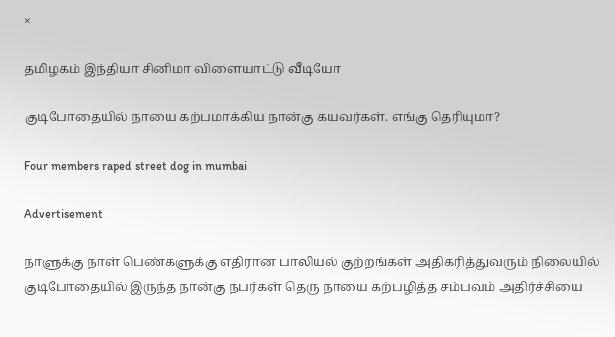×

தமிழகம் இந்தியா சினிமா விளையாட்டு வீடியோ

குடிபோதையில் நாயை கற்பமாக்கிய நான்கு கயவர்கள். எங்கு தெரியுமா?

Four members raped street dog in mumbai

Advertisement

நாளுக்கு நாள் பெண்களுக்கு எதிரான பாலியல் குற்றங்கள் அதிகரித்துவரும் நிலையில் குடிபோதையில் இருந்த நான்கு நபர்கள் தெரு நாயை கற்பழித்த சம்பவம் அதிர்ச்சியை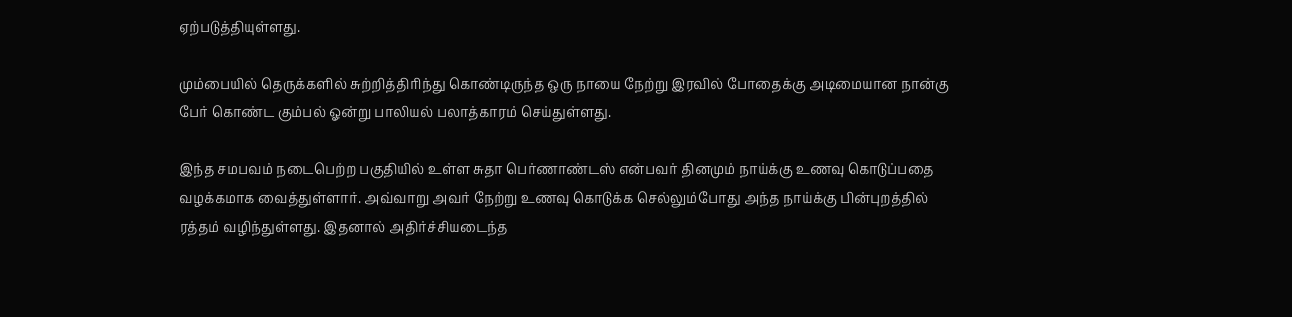ஏற்படுத்தியுள்ளது.

மும்பையில் தெருக்களில் சுற்றித்திரிந்து கொண்டிருந்த ஒரு நாயை நேற்று இரவில் போதைக்கு அடிமையான நான்கு பேர் கொண்ட கும்பல் ஓன்று பாலியல் பலாத்காரம் செய்துள்ளது.

இந்த சமபவம் நடைபெற்ற பகுதியில் உள்ள சுதா பெர்ணாண்டஸ் என்பவர் தினமும் நாய்க்கு உணவு கொடுப்பதை வழக்கமாக வைத்துள்ளார். அவ்வாறு அவர் நேற்று உணவு கொடுக்க செல்லும்போது அந்த நாய்க்கு பின்புறத்தில் ரத்தம் வழிந்துள்ளது. இதனால் அதிர்ச்சியடைந்த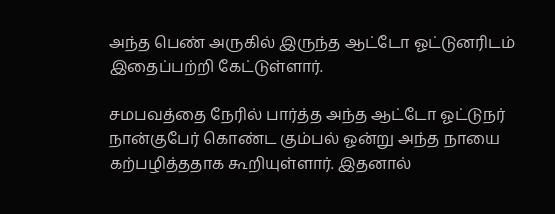அந்த பெண் அருகில் இருந்த ஆட்டோ ஓட்டுனரிடம் இதைப்பற்றி கேட்டுள்ளார்.

சமபவத்தை நேரில் பார்த்த அந்த ஆட்டோ ஓட்டுநர் நான்குபேர் கொண்ட கும்பல் ஓன்று அந்த நாயை கற்பழித்ததாக கூறியுள்ளார். இதனால்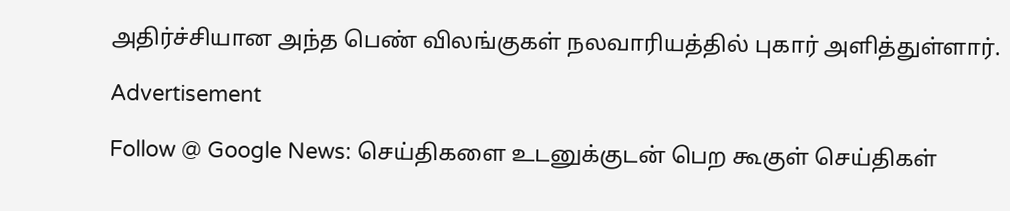அதிர்ச்சியான அந்த பெண் விலங்குகள் நலவாரியத்தில் புகார் அளித்துள்ளார்.

Advertisement

Follow @ Google News: செய்திகளை உடனுக்குடன் பெற கூகுள் செய்திகள்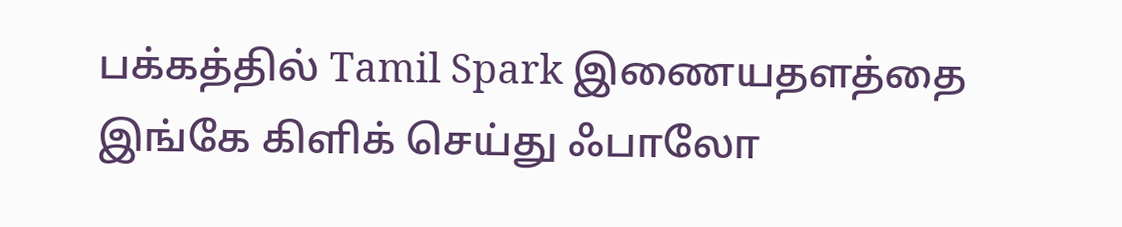பக்கத்தில் Tamil Spark இணையதளத்தை இங்கே கிளிக் செய்து ஃபாலோ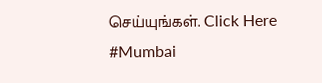செய்யுங்கள். Click Here
#Mumbai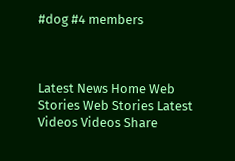#dog #4 members



Latest News Home Web Stories Web Stories Latest Videos Videos Share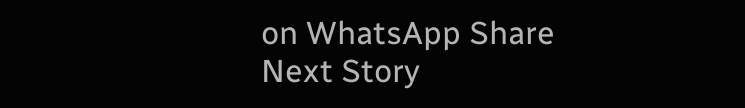on WhatsApp Share
Next Story